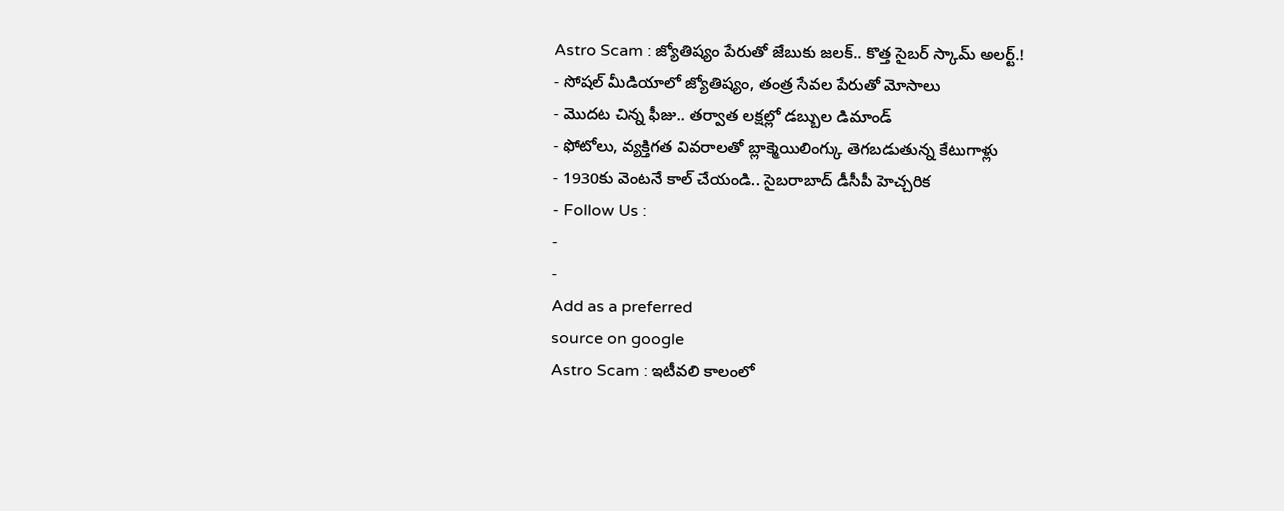Astro Scam : జ్యోతిష్యం పేరుతో జేబుకు జలక్.. కొత్త సైబర్ స్కామ్ అలర్ట్.!
- సోషల్ మీడియాలో జ్యోతిష్యం, తంత్ర సేవల పేరుతో మోసాలు
- మొదట చిన్న ఫీజు.. తర్వాత లక్షల్లో డబ్బుల డిమాండ్
- ఫోటోలు, వ్యక్తిగత వివరాలతో బ్లాక్మెయిలింగ్కు తెగబడుతున్న కేటుగాళ్లు
- 1930కు వెంటనే కాల్ చేయండి.. సైబరాబాద్ డీసీపీ హెచ్చరిక
- Follow Us :
-
-
Add as a preferred
source on google
Astro Scam : ఇటీవలి కాలంలో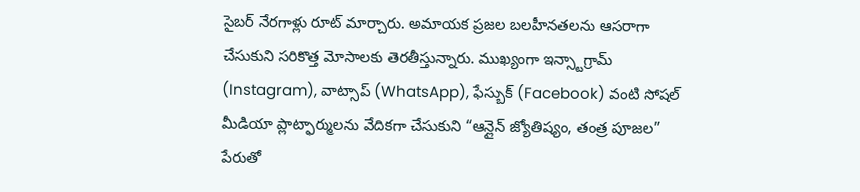సైబర్ నేరగాళ్లు రూట్ మార్చారు. అమాయక ప్రజల బలహీనతలను ఆసరాగా చేసుకుని సరికొత్త మోసాలకు తెరతీస్తున్నారు. ముఖ్యంగా ఇన్స్టాగ్రామ్ (Instagram), వాట్సాప్ (WhatsApp), ఫేస్బుక్ (Facebook) వంటి సోషల్ మీడియా ప్లాట్ఫార్ములను వేదికగా చేసుకుని “ఆన్లైన్ జ్యోతిష్యం, తంత్ర పూజల” పేరుతో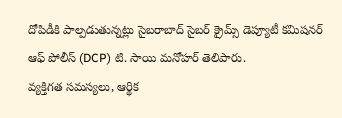దోపిడీకి పాల్పడుతున్నట్లు సైబరాబాద్ సైబర్ క్రైమ్స్ డెప్యూటీ కమిషనర్ ఆఫ్ పోలీస్ (DCP) టి. సాయి మనోహర్ తెలిపారు.
వ్యక్తిగత సమస్యలు, ఆర్థిక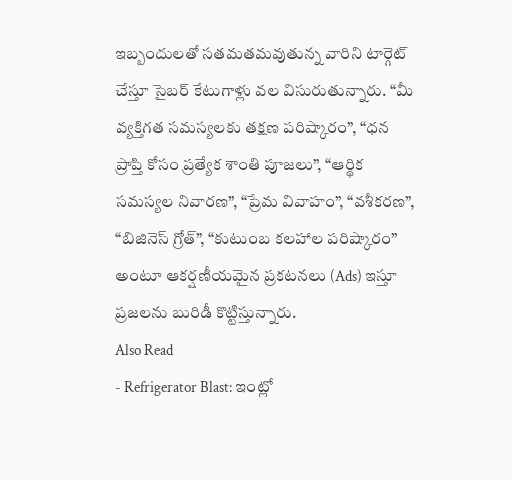ఇబ్బందులతో సతమతమవుతున్న వారిని టార్గెట్ చేస్తూ సైబర్ కేటుగాళ్లు వల విసురుతున్నారు. “మీ వ్యక్తిగత సమస్యలకు తక్షణ పరిష్కారం”, “ధన ప్రాప్తి కోసం ప్రత్యేక శాంతి పూజలు”, “ఆర్థిక సమస్యల నివారణ”, “ప్రేమ వివాహం”, “వశీకరణ”, “బిజినెస్ గ్రోత్”, “కుటుంబ కలహాల పరిష్కారం” అంటూ ఆకర్షణీయమైన ప్రకటనలు (Ads) ఇస్తూ ప్రజలను బురిడీ కొట్టిస్తున్నారు.
Also Read
- Refrigerator Blast: ఇంట్లో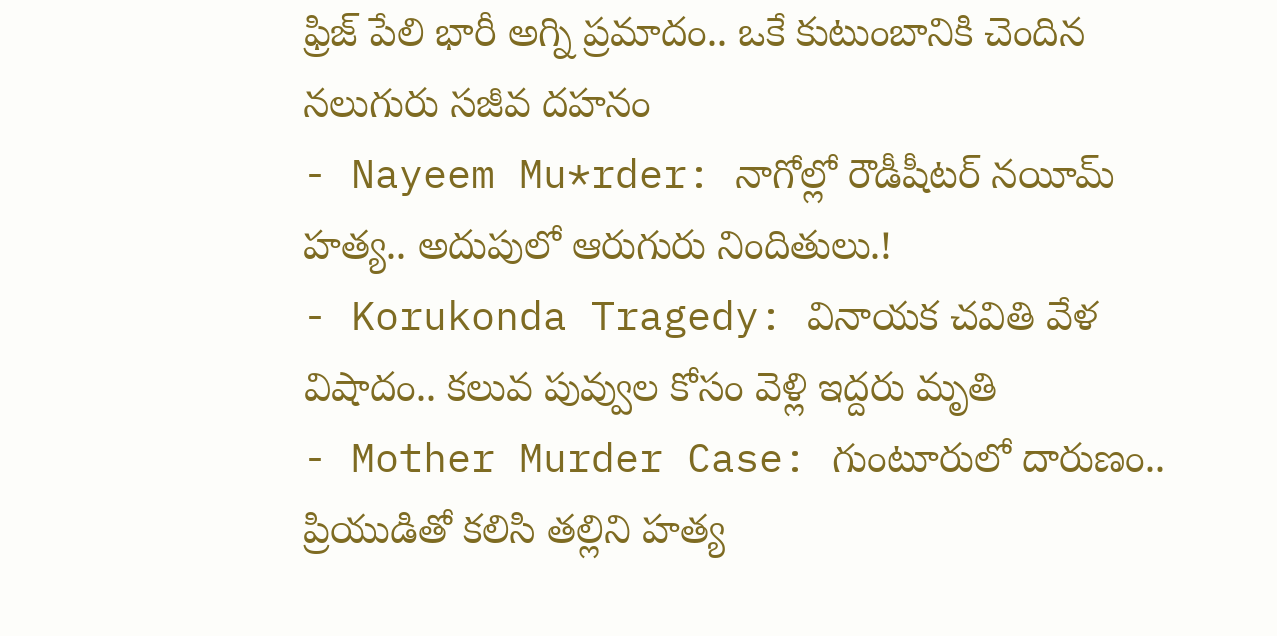ఫ్రిజ్ పేలి భారీ అగ్ని ప్రమాదం.. ఒకే కుటుంబానికి చెందిన నలుగురు సజీవ దహనం
- Nayeem Mu*rder: నాగోల్లో రౌడీషీటర్ నయీమ్ హత్య.. అదుపులో ఆరుగురు నిందితులు.!
- Korukonda Tragedy: వినాయక చవితి వేళ విషాదం.. కలువ పువ్వుల కోసం వెళ్లి ఇద్దరు మృతి
- Mother Murder Case: గుంటూరులో దారుణం.. ప్రియుడితో కలిసి తల్లిని హత్య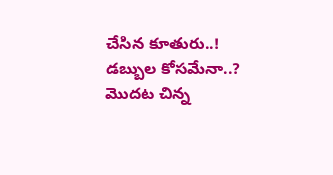చేసిన కూతురు..! డబ్బుల కోసమేనా..?
మొదట చిన్న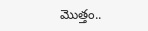మొత్తం..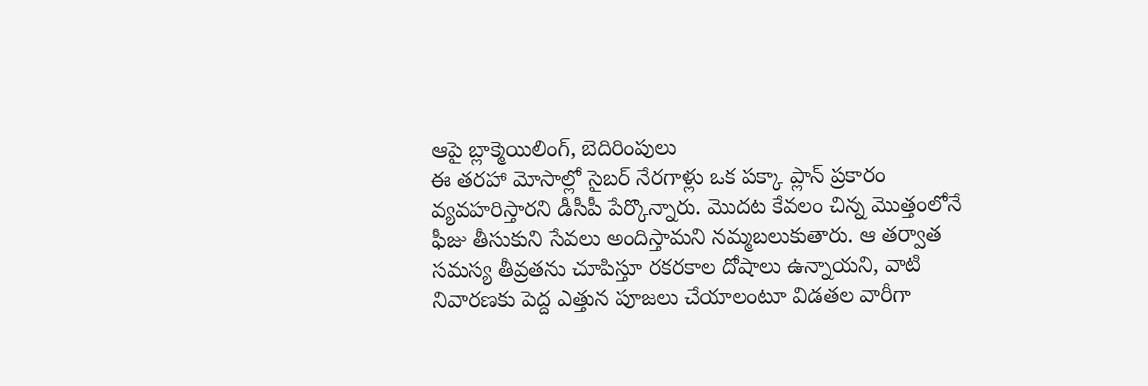ఆపై బ్లాక్మెయిలింగ్, బెదిరింపులు
ఈ తరహా మోసాల్లో సైబర్ నేరగాళ్లు ఒక పక్కా ప్లాన్ ప్రకారం వ్యవహరిస్తారని డీసీపీ పేర్కొన్నారు. మొదట కేవలం చిన్న మొత్తంలోనే ఫీజు తీసుకుని సేవలు అందిస్తామని నమ్మబలుకుతారు. ఆ తర్వాత సమస్య తీవ్రతను చూపిస్తూ రకరకాల దోషాలు ఉన్నాయని, వాటి నివారణకు పెద్ద ఎత్తున పూజలు చేయాలంటూ విడతల వారీగా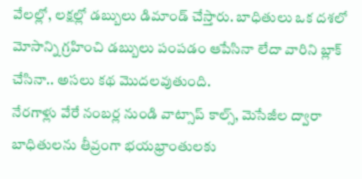వేలల్లో, లక్షల్లో డబ్బులు డిమాండ్ చేస్తారు. బాధితులు ఒక దశలో మోసాన్ని గ్రహించి డబ్బులు పంపడం ఆపేసినా లేదా వారిని బ్లాక్ చేసినా.. అసలు కథ మొదలవుతుంది.
నేరగాళ్లు వేరే నంబర్ల నుండి వాట్సాప్ కాల్స్, మెసేజీల ద్వారా బాధితులను తీవ్రంగా భయభ్రాంతులకు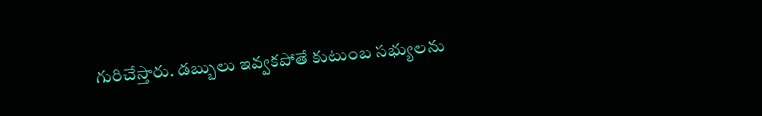గురిచేస్తారు. డబ్బులు ఇవ్వకపోతే కుటుంబ సభ్యులను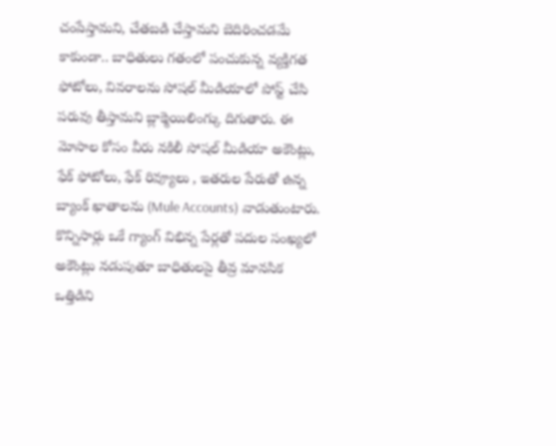చంపేస్తామని, చేతబడి చేస్తామని బెదిరించడమే కాకుండా.. బాధితులు గతంలో పంచుకున్న వ్యక్తిగత ఫోటోలు, వివరాలను సోషల్ మీడియాలో పోస్ట్ చేసి పరువు తీస్తామని బ్లాక్మెయిలింగ్కు దిగుతారు. ఈ మోసాల కోసం వీరు నకిలీ సోషల్ మీడియా అకౌంట్లు, ఫేక్ ఫోటోలు, ఫేక్ రివ్యూలు , ఇతరుల పేరుతో ఉన్న బ్యాంక్ ఖాతాలను (Mule Accounts) వాడుతుంటారు. కొన్నిసార్లు ఒకే గ్యాంగ్ విభిన్న పేర్లతో పదుల సంఖ్యలో అకౌంట్లు నడుపుతూ బాధితులపై తీవ్ర మానసిక ఒత్తిడిని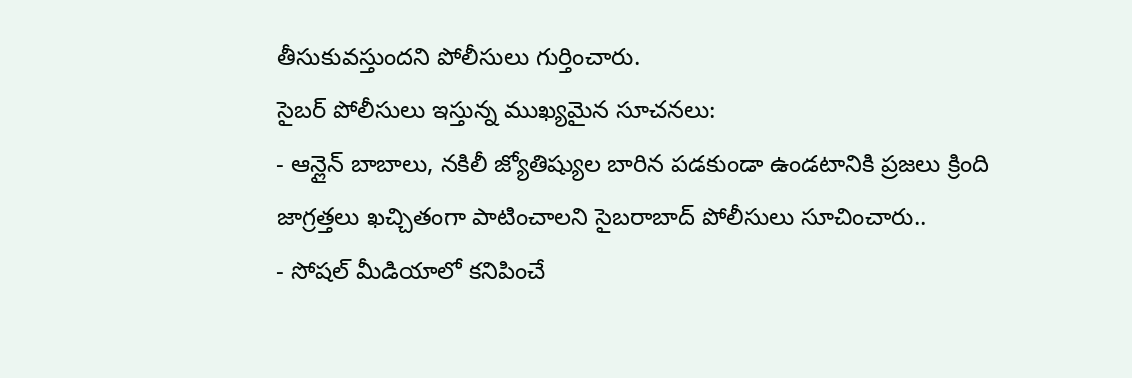తీసుకువస్తుందని పోలీసులు గుర్తించారు.
సైబర్ పోలీసులు ఇస్తున్న ముఖ్యమైన సూచనలు:
- ఆన్లైన్ బాబాలు, నకిలీ జ్యోతిష్యుల బారిన పడకుండా ఉండటానికి ప్రజలు క్రింది జాగ్రత్తలు ఖచ్చితంగా పాటించాలని సైబరాబాద్ పోలీసులు సూచించారు..
- సోషల్ మీడియాలో కనిపించే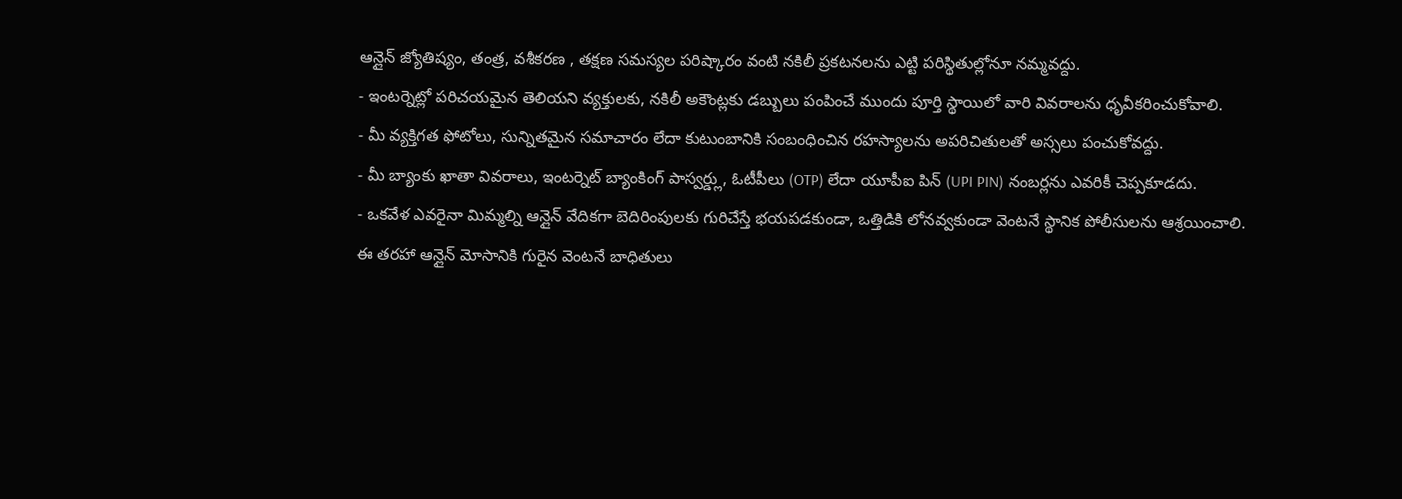ఆన్లైన్ జ్యోతిష్యం, తంత్ర, వశీకరణ , తక్షణ సమస్యల పరిష్కారం వంటి నకిలీ ప్రకటనలను ఎట్టి పరిస్థితుల్లోనూ నమ్మవద్దు.
- ఇంటర్నెట్లో పరిచయమైన తెలియని వ్యక్తులకు, నకిలీ అకౌంట్లకు డబ్బులు పంపించే ముందు పూర్తి స్థాయిలో వారి వివరాలను ధృవీకరించుకోవాలి.
- మీ వ్యక్తిగత ఫోటోలు, సున్నితమైన సమాచారం లేదా కుటుంబానికి సంబంధించిన రహస్యాలను అపరిచితులతో అస్సలు పంచుకోవద్దు.
- మీ బ్యాంకు ఖాతా వివరాలు, ఇంటర్నెట్ బ్యాంకింగ్ పాస్వర్డ్లు, ఓటీపీలు (OTP) లేదా యూపీఐ పిన్ (UPI PIN) నంబర్లను ఎవరికీ చెప్పకూడదు.
- ఒకవేళ ఎవరైనా మిమ్మల్ని ఆన్లైన్ వేదికగా బెదిరింపులకు గురిచేస్తే భయపడకుండా, ఒత్తిడికి లోనవ్వకుండా వెంటనే స్థానిక పోలీసులను ఆశ్రయించాలి.
ఈ తరహా ఆన్లైన్ మోసానికి గురైన వెంటనే బాధితులు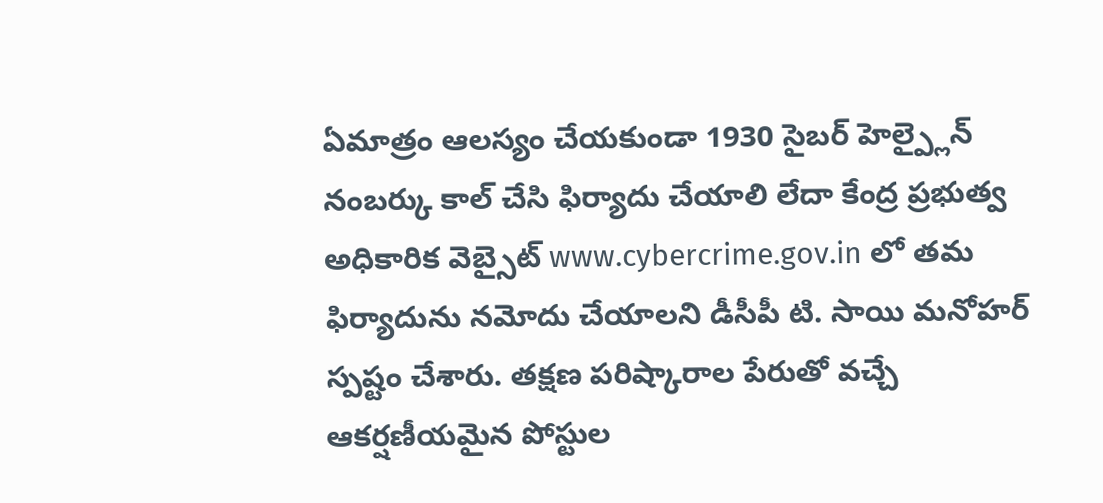ఏమాత్రం ఆలస్యం చేయకుండా 1930 సైబర్ హెల్ప్లైన్ నంబర్కు కాల్ చేసి ఫిర్యాదు చేయాలి లేదా కేంద్ర ప్రభుత్వ అధికారిక వెబ్సైట్ www.cybercrime.gov.in లో తమ ఫిర్యాదును నమోదు చేయాలని డీసీపీ టి. సాయి మనోహర్ స్పష్టం చేశారు. తక్షణ పరిష్కారాల పేరుతో వచ్చే ఆకర్షణీయమైన పోస్టుల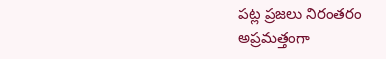పట్ల ప్రజలు నిరంతరం అప్రమత్తంగా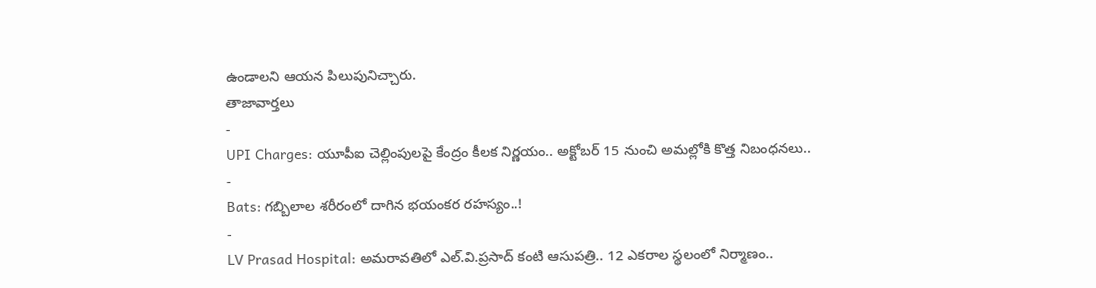ఉండాలని ఆయన పిలుపునిచ్చారు.
తాజావార్తలు
-
UPI Charges: యూపీఐ చెల్లింపులపై కేంద్రం కీలక నిర్ణయం.. అక్టోబర్ 15 నుంచి అమల్లోకి కొత్త నిబంధనలు..
-
Bats: గబ్బిలాల శరీరంలో దాగిన భయంకర రహస్యం..!
-
LV Prasad Hospital: అమరావతిలో ఎల్.వి.ప్రసాద్ కంటి ఆసుపత్రి.. 12 ఎకరాల స్థలంలో నిర్మాణం..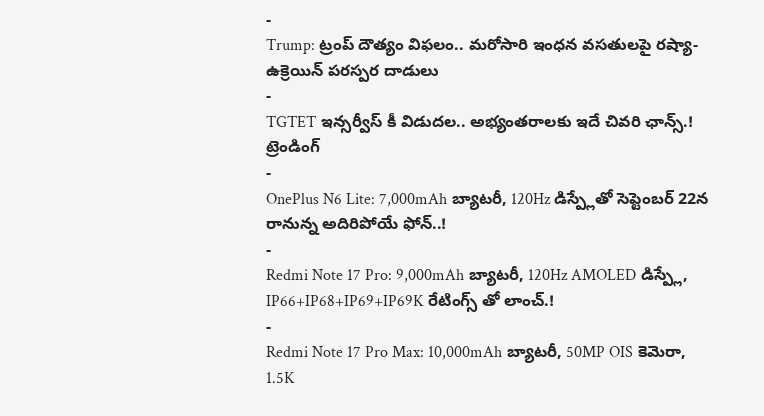-
Trump: ట్రంప్ దౌత్యం విఫలం.. మరోసారి ఇంధన వసతులపై రష్యా-ఉక్రెయిన్ పరస్పర దాడులు
-
TGTET ఇన్సర్వీస్ కీ విడుదల.. అభ్యంతరాలకు ఇదే చివరి ఛాన్స్.!
ట్రెండింగ్
-
OnePlus N6 Lite: 7,000mAh బ్యాటరీ, 120Hz డిస్ప్లేతో సెప్టెంబర్ 22న రానున్న అదిరిపోయే ఫోన్..!
-
Redmi Note 17 Pro: 9,000mAh బ్యాటరీ, 120Hz AMOLED డిస్ప్లే, IP66+IP68+IP69+IP69K రేటింగ్స్ తో లాంచ్.!
-
Redmi Note 17 Pro Max: 10,000mAh బ్యాటరీ, 50MP OIS కెమెరా, 1.5K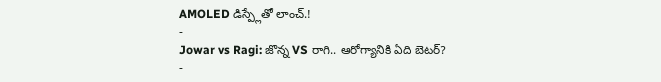AMOLED డిస్ప్లేతో లాంచ్.!
-
Jowar vs Ragi: జొన్న VS రాగి.. ఆరోగ్యానికి ఏది బెటర్?
-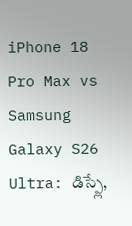iPhone 18 Pro Max vs Samsung Galaxy S26 Ultra: డిస్ప్లే,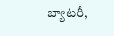బ్యాటరీ,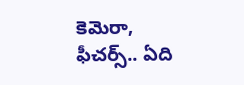కెమెరా, ఫీచర్స్.. ఏది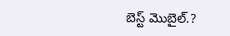బెస్ట్ మొబైల్.?